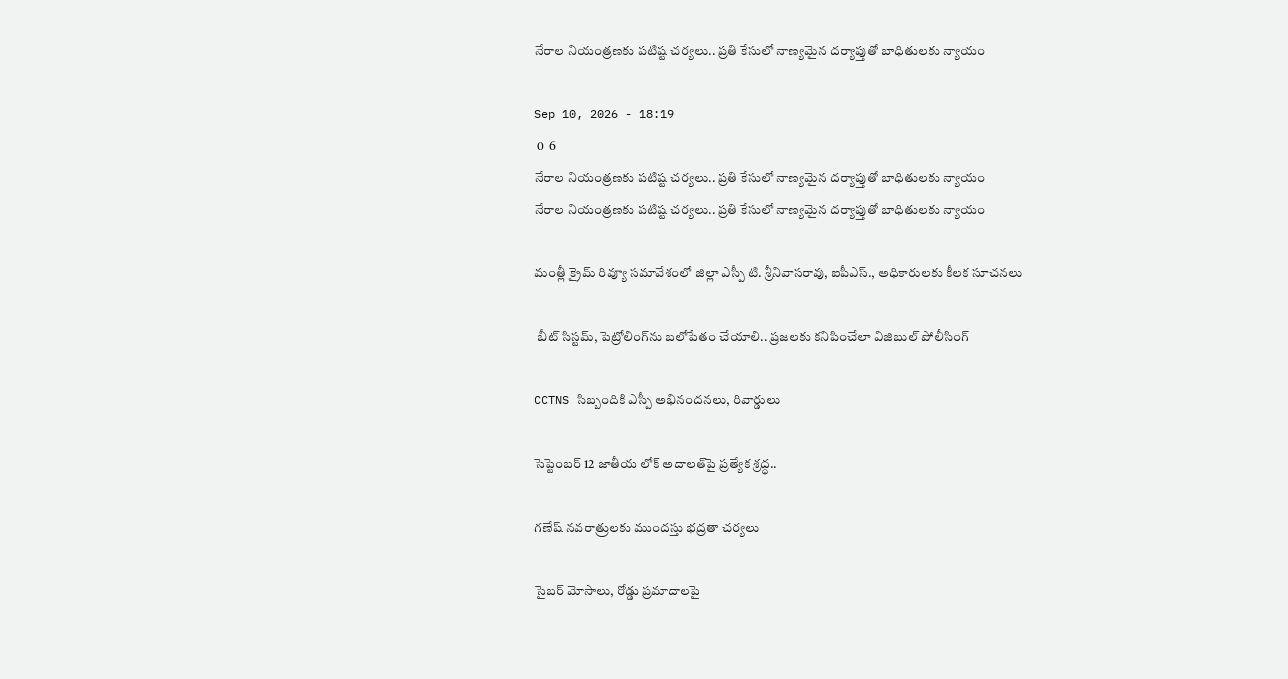నేరాల నియంత్రణకు పటిష్ట చర్యలు.. ప్రతి కేసులో నాణ్యమైన దర్యాప్తుతో బాధితులకు న్యాయం

Sep 10, 2026 - 18:19
 0  6
నేరాల నియంత్రణకు పటిష్ట చర్యలు.. ప్రతి కేసులో నాణ్యమైన దర్యాప్తుతో బాధితులకు న్యాయం
నేరాల నియంత్రణకు పటిష్ట చర్యలు.. ప్రతి కేసులో నాణ్యమైన దర్యాప్తుతో బాధితులకు న్యాయం

మంత్లీ క్రైమ్ రివ్యూ సమావేశంలో జిల్లా ఎస్పీ టి. శ్రీనివాసరావు, ఐపీఎస్., అధికారులకు కీలక సూచనలు

 బీట్ సిస్టమ్, పెట్రోలింగ్‌ను బలోపేతం చేయాలి.. ప్రజలకు కనిపించేలా విజిబుల్ పోలీసింగ్

CCTNS సిబ్బందికి ఎస్పీ అభినందనలు, రివార్డులు

సెప్టెంబర్ 12 జాతీయ లోక్ అదాలత్‌పై ప్రత్యేక శ్రద్ధ..

గణేష్ నవరాత్రులకు ముందస్తు భద్రతా చర్యలు

సైబర్ మోసాలు, రోడ్డు ప్రమాదాలపై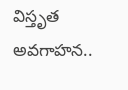విస్తృత అవగాహన..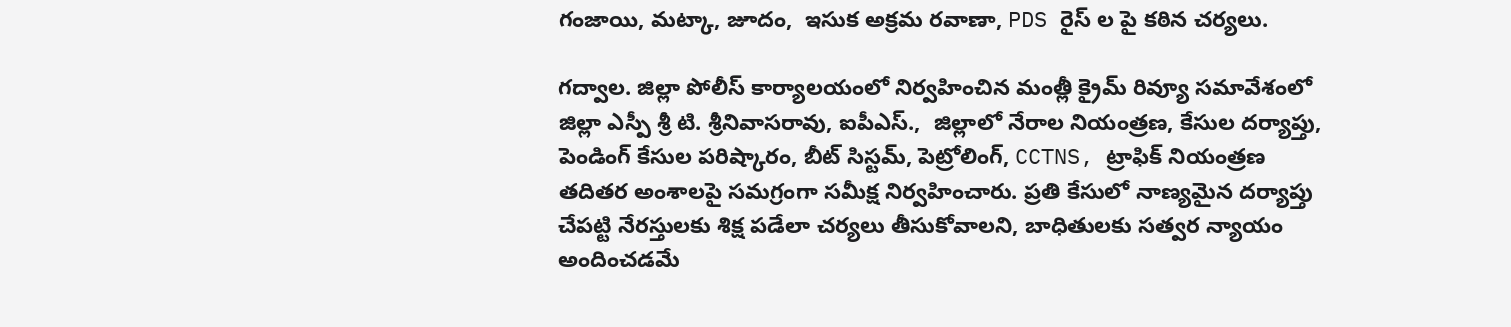గంజాయి, మట్కా, జూదం,  ఇసుక అక్రమ రవాణా, PDS రైస్ ల పై కఠిన చర్యలు.

గద్వాల. జిల్లా పోలీస్ కార్యాలయంలో నిర్వహించిన మంత్లీ క్రైమ్ రివ్యూ సమావేశంలో జిల్లా ఎస్పీ శ్రీ టి. శ్రీనివాసరావు, ఐపీఎస్.,  జిల్లాలో నేరాల నియంత్రణ, కేసుల దర్యాప్తు, పెండింగ్ కేసుల పరిష్కారం, బీట్ సిస్టమ్, పెట్రోలింగ్, CCTNS, ట్రాఫిక్ నియంత్రణ తదితర అంశాలపై సమగ్రంగా సమీక్ష నిర్వహించారు. ప్రతి కేసులో నాణ్యమైన దర్యాప్తు చేపట్టి నేరస్తులకు శిక్ష పడేలా చర్యలు తీసుకోవాలని, బాధితులకు సత్వర న్యాయం అందించడమే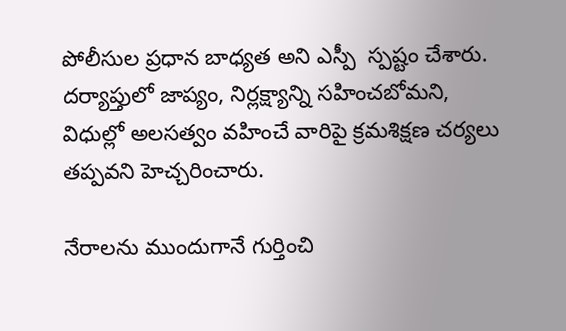పోలీసుల ప్రధాన బాధ్యత అని ఎస్పీ  స్పష్టం చేశారు. దర్యాప్తులో జాప్యం, నిర్లక్ష్యాన్ని సహించబోమని, విధుల్లో అలసత్వం వహించే వారిపై క్రమశిక్షణ చర్యలు తప్పవని హెచ్చరించారు.

నేరాలను ముందుగానే గుర్తించి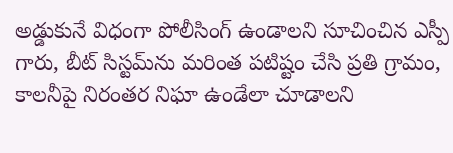అడ్డుకునే విధంగా పోలీసింగ్ ఉండాలని సూచించిన ఎస్పీ గారు, బీట్ సిస్టమ్‌ను మరింత పటిష్టం చేసి ప్రతి గ్రామం, కాలనీపై నిరంతర నిఘా ఉండేలా చూడాలని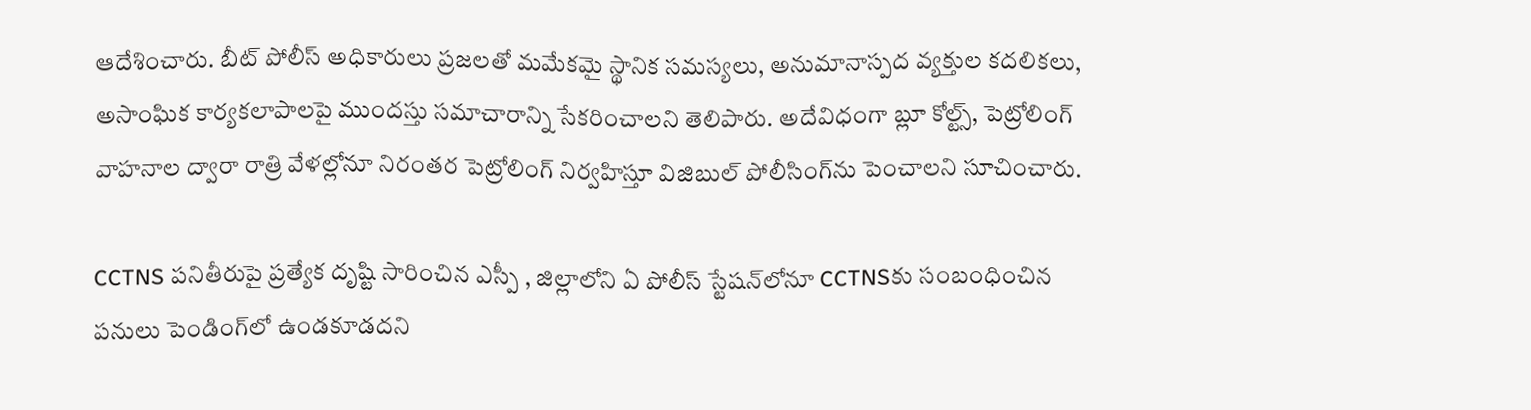ఆదేశించారు. బీట్ పోలీస్ అధికారులు ప్రజలతో మమేకమై స్థానిక సమస్యలు, అనుమానాస్పద వ్యక్తుల కదలికలు, అసాంఘిక కార్యకలాపాలపై ముందస్తు సమాచారాన్ని సేకరించాలని తెలిపారు. అదేవిధంగా బ్లూ కోల్ట్స్, పెట్రోలింగ్ వాహనాల ద్వారా రాత్రి వేళల్లోనూ నిరంతర పెట్రోలింగ్ నిర్వహిస్తూ విజిబుల్ పోలీసింగ్‌ను పెంచాలని సూచించారు.

CCTNS పనితీరుపై ప్రత్యేక దృష్టి సారించిన ఎస్పీ , జిల్లాలోని ఏ పోలీస్ స్టేషన్‌లోనూ CCTNSకు సంబంధించిన పనులు పెండింగ్‌లో ఉండకూడదని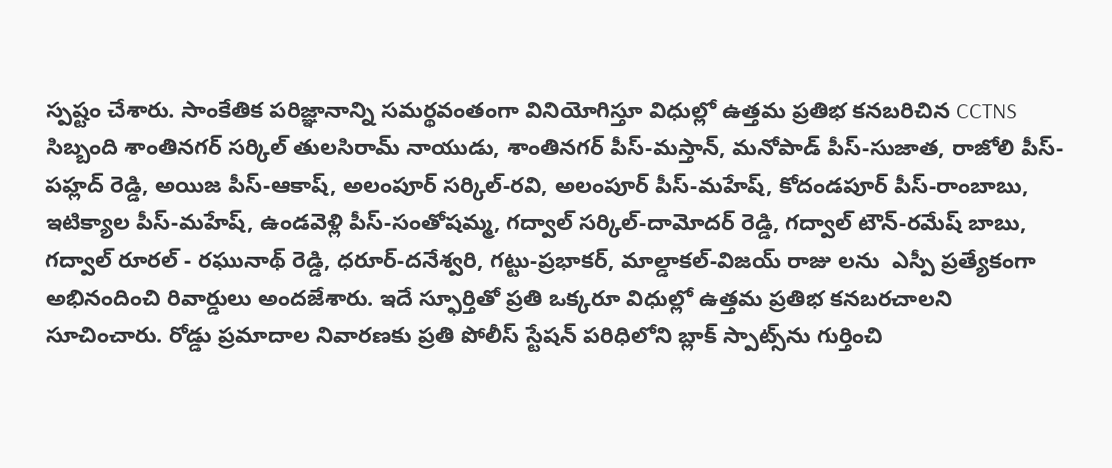స్పష్టం చేశారు. సాంకేతిక పరిజ్ఞానాన్ని సమర్థవంతంగా వినియోగిస్తూ విధుల్లో ఉత్తమ ప్రతిభ కనబరిచిన CCTNS సిబ్బంది శాంతినగర్ సర్కిల్ తులసిరామ్ నాయుడు, శాంతినగర్ పీస్-మస్తాన్, మనోపాడ్ పీస్-సుజాత, రాజోలి పీస్-పహ్లద్ రెడ్డి, అయిజ పీస్-ఆకాష్, అలంపూర్ సర్కిల్-రవి, అలంపూర్ పీస్-మహేష్, కోదండపూర్ పీస్-రాంబాబు, ఇటిక్యాల పీస్-మహేష్, ఉండవెళ్లి పీస్-సంతోషమ్మ, గద్వాల్ సర్కిల్-దామోదర్ రెడ్డి, గద్వాల్ టౌన్-రమేష్ బాబు, గద్వాల్ రూరల్ - రఘునాథ్ రెడ్డి, ధరూర్-దనేశ్వరి, గట్టు-ప్రభాకర్, మాల్డాకల్-విజయ్ రాజు లను  ఎస్పీ ప్రత్యేకంగా అభినందించి రివార్డులు అందజేశారు. ఇదే స్ఫూర్తితో ప్రతి ఒక్కరూ విధుల్లో ఉత్తమ ప్రతిభ కనబరచాలని సూచించారు. రోడ్డు ప్రమాదాల నివారణకు ప్రతి పోలీస్ స్టేషన్ పరిధిలోని బ్లాక్ స్పాట్స్‌ను గుర్తించి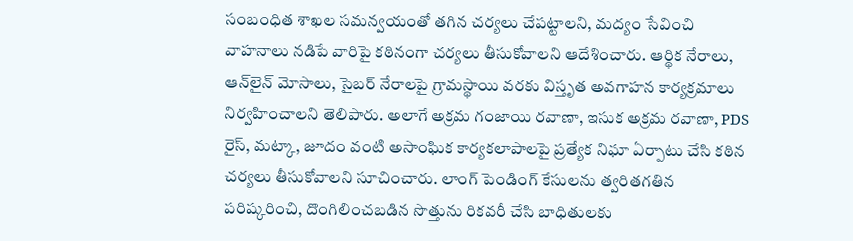సంబంధిత శాఖల సమన్వయంతో తగిన చర్యలు చేపట్టాలని, మద్యం సేవించి వాహనాలు నడిపే వారిపై కఠినంగా చర్యలు తీసుకోవాలని ఆదేశించారు. ఆర్థిక నేరాలు, ఆన్‌లైన్ మోసాలు, సైబర్ నేరాలపై గ్రామస్థాయి వరకు విస్తృత అవగాహన కార్యక్రమాలు నిర్వహించాలని తెలిపారు. అలాగే అక్రమ గంజాయి రవాణా, ఇసుక అక్రమ రవాణా, PDS రైస్, మట్కా, జూదం వంటి అసాంఘిక కార్యకలాపాలపై ప్రత్యేక నిఘా ఏర్పాటు చేసి కఠిన చర్యలు తీసుకోవాలని సూచించారు. లాంగ్ పెండింగ్ కేసులను త్వరితగతిన పరిష్కరించి, దొంగిలించబడిన సొత్తును రికవరీ చేసి బాధితులకు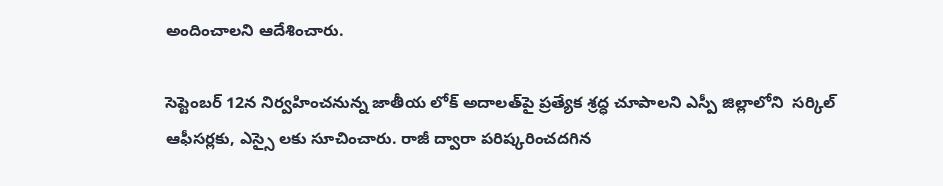అందించాలని ఆదేశించారు.

సెప్టెంబర్ 12న నిర్వహించనున్న జాతీయ లోక్ అదాలత్‌పై ప్రత్యేక శ్రద్ధ చూపాలని ఎస్పీ జిల్లాలోని  సర్కిల్ ఆఫీసర్లకు, ఎస్సై లకు సూచించారు. రాజీ ద్వారా పరిష్కరించదగిన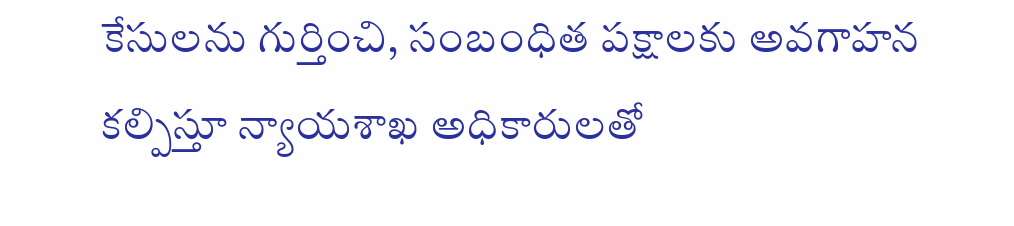కేసులను గుర్తించి, సంబంధిత పక్షాలకు అవగాహన కల్పిస్తూ న్యాయశాఖ అధికారులతో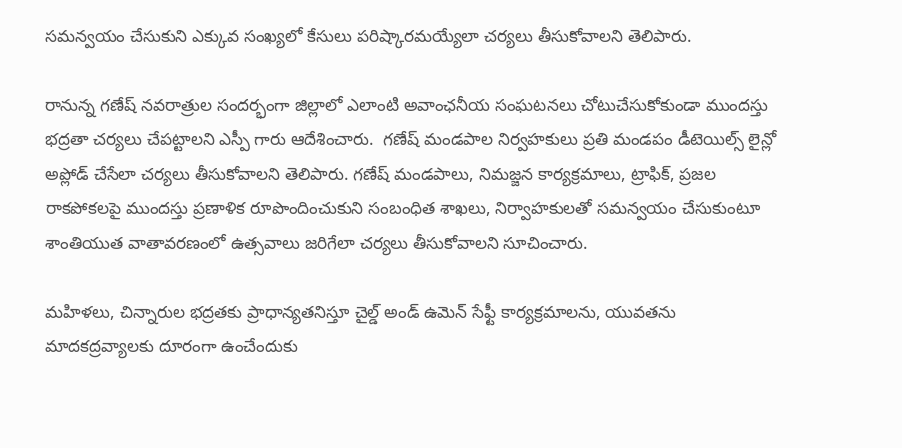సమన్వయం చేసుకుని ఎక్కువ సంఖ్యలో కేసులు పరిష్కారమయ్యేలా చర్యలు తీసుకోవాలని తెలిపారు.

రానున్న గణేష్ నవరాత్రుల సందర్భంగా జిల్లాలో ఎలాంటి అవాంఛనీయ సంఘటనలు చోటుచేసుకోకుండా ముందస్తు భద్రతా చర్యలు చేపట్టాలని ఎస్పీ గారు ఆదేశించారు.  గణేష్ మండపాల నిర్వహకులు ప్రతి మండపం డీటెయిల్స్ లైన్లో అప్లోడ్ చేసేలా చర్యలు తీసుకోవాలని తెలిపారు. గణేష్ మండపాలు, నిమజ్జన కార్యక్రమాలు, ట్రాఫిక్, ప్రజల రాకపోకలపై ముందస్తు ప్రణాళిక రూపొందించుకుని సంబంధిత శాఖలు, నిర్వాహకులతో సమన్వయం చేసుకుంటూ శాంతియుత వాతావరణంలో ఉత్సవాలు జరిగేలా చర్యలు తీసుకోవాలని సూచించారు.

మహిళలు, చిన్నారుల భద్రతకు ప్రాధాన్యతనిస్తూ చైల్డ్ అండ్ ఉమెన్ సేఫ్టీ కార్యక్రమాలను, యువతను మాదకద్రవ్యాలకు దూరంగా ఉంచేందుకు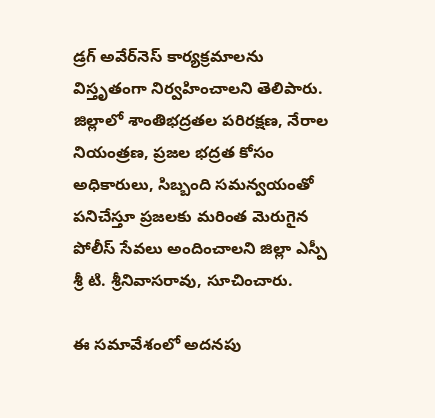డ్రగ్ అవేర్‌నెస్ కార్యక్రమాలను విస్తృతంగా నిర్వహించాలని తెలిపారు. జిల్లాలో శాంతిభద్రతల పరిరక్షణ, నేరాల నియంత్రణ, ప్రజల భద్రత కోసం అధికారులు, సిబ్బంది సమన్వయంతో పనిచేస్తూ ప్రజలకు మరింత మెరుగైన పోలీస్ సేవలు అందించాలని జిల్లా ఎస్పీ శ్రీ టి. శ్రీనివాసరావు, సూచించారు.

ఈ సమావేశంలో అదనపు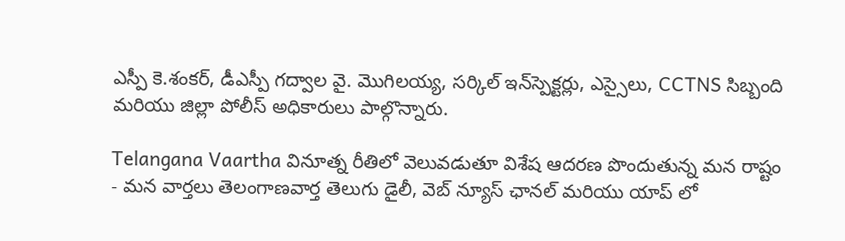ఎస్పీ కె.శంకర్, డీఎస్పీ గద్వాల వై. మొగిలయ్య, సర్కిల్ ఇన్‌స్పెక్టర్లు, ఎస్సైలు, CCTNS సిబ్బంది మరియు జిల్లా పోలీస్ అధికారులు పాల్గొన్నారు.

Telangana Vaartha వినూత్న రీతిలో వెలువడుతూ విశేష ఆదరణ పొందుతున్న మన రాష్టం - మన వార్తలు తెలంగాణవార్త తెలుగు డైలీ, వెబ్ న్యూస్ ఛానల్ మరియు యాప్ లో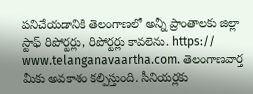పనిచేయడానికి తెలంగాణలో అన్నీ ప్రాంతాలకు జిల్లా స్టాఫ్ రిపోర్టర్లు, రిపోర్టర్లు కావలెను. https:// www.telanganavaartha.com. తెలంగాణవార్త మీకు అవకాశం కల్పిస్తుంది. సీనియర్లకు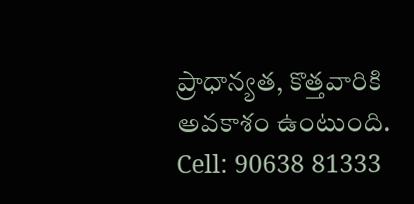ప్రాధాన్యత, కొత్తవారికి అవకాశం ఉంటుంది. Cell: 90638 81333